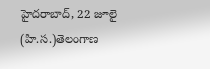హైదరాబాద్, 22 జూలై (హి.స.)తెలంగాణ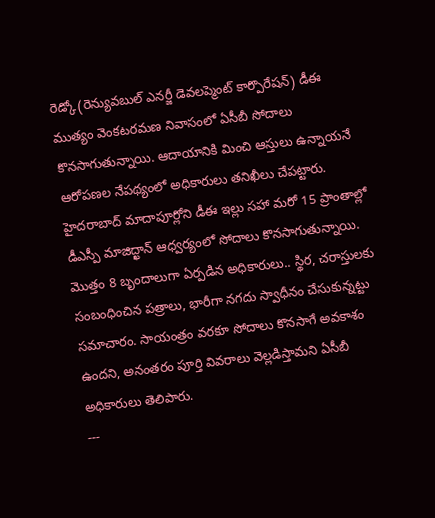రెడ్కో(రెన్యువబుల్ ఎనర్జీ డెవలప్మెంట్ కార్పొరేషన్) డీఈ ముత్యం వెంకటరమణ నివాసంలో ఏసీబీ సోదాలు కొనసాగుతున్నాయి. ఆదాయానికి మించి ఆస్తులు ఉన్నాయనే ఆరోపణల నేపథ్యంలో అధికారులు తనిఖీలు చేపట్టారు. హైదరాబాద్ మాదాపూర్లోని డీఈ ఇల్లు సహా మరో 15 ప్రాంతాల్లో డీఎస్పీ మాజిద్ఖాన్ ఆధ్వర్యంలో సోదాలు కొనసాగుతున్నాయి. మొత్తం 8 బృందాలుగా ఏర్పడిన అధికారులు.. స్థిర, చరాస్తులకు సంబంధించిన పత్రాలు, భారీగా నగదు స్వాధీనం చేసుకున్నట్టు సమాచారం. సాయంత్రం వరకూ సోదాలు కొనసాగే అవకాశం ఉందని, అనంతరం పూర్తి వివరాలు వెల్లడిస్తామని ఏసీబీ అధికారులు తెలిపారు.
---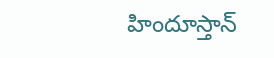హిందూస్తాన్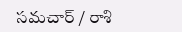సమచార్ / రాశి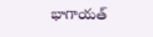భాగాయత్